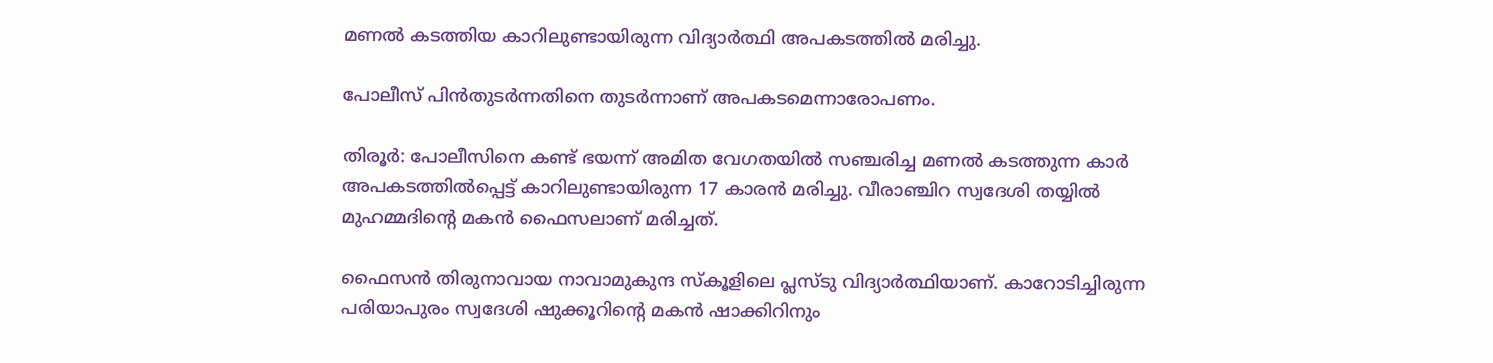മണല്‍ കടത്തിയ കാറിലുണ്ടായിരുന്ന വിദ്യാര്‍ത്ഥി അപകടത്തില്‍ മരിച്ചു.

പോലീസ് പിന്‍തുടര്‍ന്നതിനെ തുടര്‍ന്നാണ് അപകടമെന്നാരോപണം.

തിരൂര്‍: പോലീസിനെ കണ്ട് ഭയന്ന് അമിത വേഗതയില്‍ സഞ്ചരിച്ച മണല്‍ കടത്തുന്ന കാര്‍ അപകടത്തില്‍പ്പെട്ട് കാറിലുണ്ടായിരുന്ന 17 കാരന്‍ മരിച്ചു. വീരാഞ്ചിറ സ്വദേശി തയ്യില്‍ മുഹമ്മദിന്റെ മകന്‍ ഫൈസലാണ് മരിച്ചത്.

ഫൈസന്‍ തിരുനാവായ നാവാമുകുന്ദ സ്‌കൂളിലെ പ്ലസ്ടു വിദ്യാര്‍ത്ഥിയാണ്. കാറോടിച്ചിരുന്ന പരിയാപുരം സ്വദേശി ഷുക്കൂറിന്റെ മകന്‍ ഷാക്കിറിനും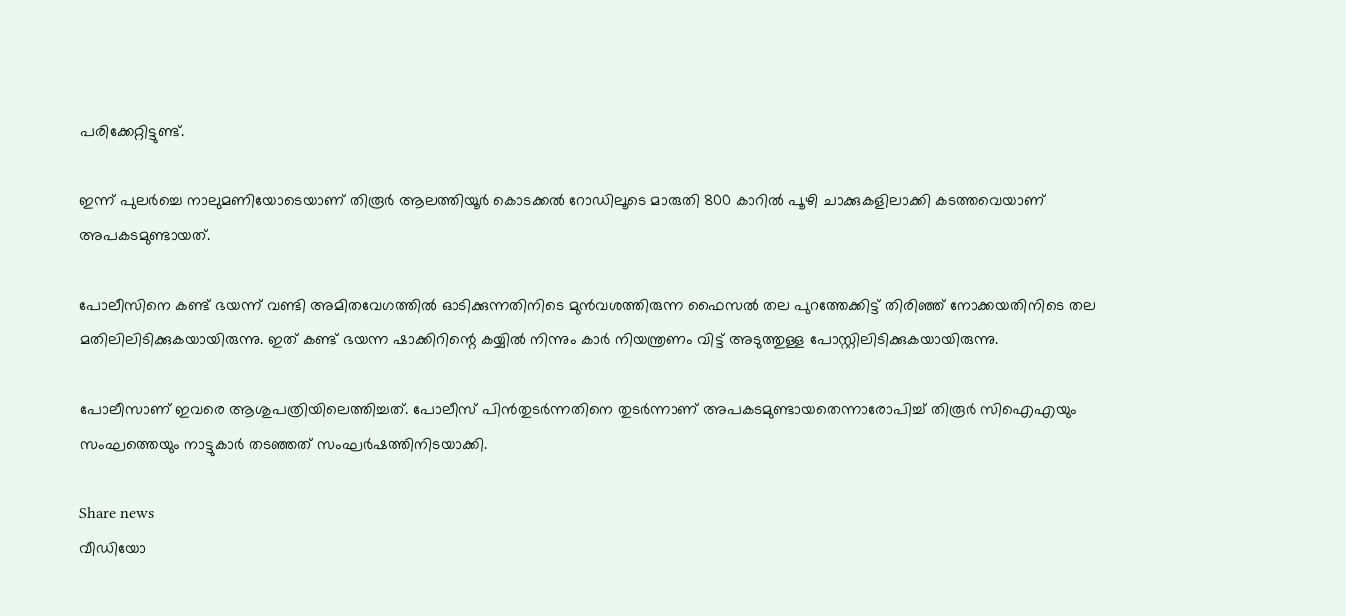പരിക്കേറ്റിട്ടുണ്ട്.

ഇന്ന് പുലര്‍ച്ചെ നാലുമണിയോടെയാണ് തിരൂര്‍ ആലത്തിയൂര്‍ കൊടക്കല്‍ റോഡിലൂടെ മാരുതി 800 കാറില്‍ പൂഴി ചാക്കുകളിലാക്കി കടത്തവെയാണ് അപകടമുണ്ടായത്.

പോലീസിനെ കണ്ട് ഭയന്ന് വണ്ടി അമിതവേഗത്തില്‍ ഓടിക്കുന്നതിനിടെ മുന്‍വശത്തിരുന്ന ഫൈസല്‍ തല പുറത്തേക്കിട്ട് തിരിഞ്ഞ് നോക്കയതിനിടെ തല മതിലിലിടിക്കുകയായിരുന്നു. ഇത് കണ്ട് ഭയന്ന ഷാക്കിറിന്റെ കയ്യില്‍ നിന്നും കാര്‍ നിയന്ത്രണം വിട്ട് അടുത്തുള്ള പോസ്റ്റിലിടിക്കുകയായിരുന്നു.

പോലീസാണ് ഇവരെ ആശുപത്രിയിലെത്തിച്ചത്. പോലീസ് പിന്‍തുടര്‍ന്നതിനെ തുടര്‍ന്നാണ് അപകടമുണ്ടായതെന്നാരോപിച്ച് തിരൂര്‍ സിഐഎയും സംഘത്തെയും നാട്ടുകാര്‍ തടഞ്ഞത് സംഘര്‍ഷത്തിനിടയാക്കി.

Share news
വീഡിയോ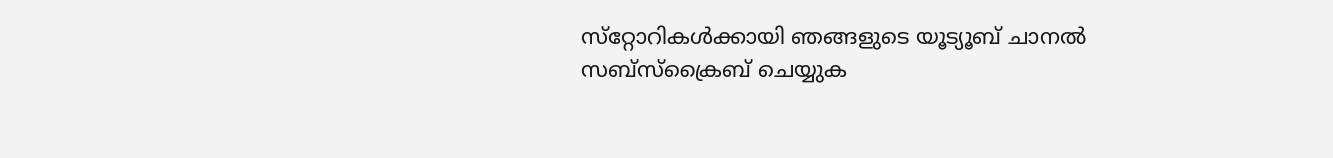സ്‌റ്റോറികള്‍ക്കായി ഞങ്ങളുടെ യൂട്യൂബ് ചാനല്‍ സബ്‌സ്‌ക്രൈബ് ചെയ്യുക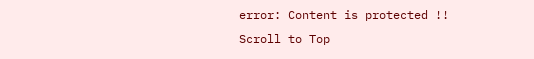error: Content is protected !!
Scroll to Top